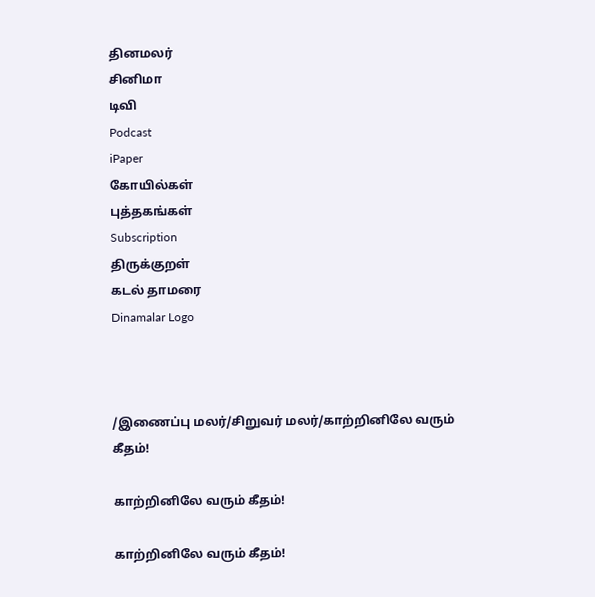தினமலர்
சினிமா
டிவி
Podcast
iPaper
கோயில்கள்
புத்தகங்கள்
Subscription
திருக்குறள்
கடல் தாமரை
Dinamalar Logo



/இணைப்பு மலர்/சிறுவர் மலர்/காற்றினிலே வரும் கீதம்!

காற்றினிலே வரும் கீதம்!

காற்றினிலே வரும் கீதம்!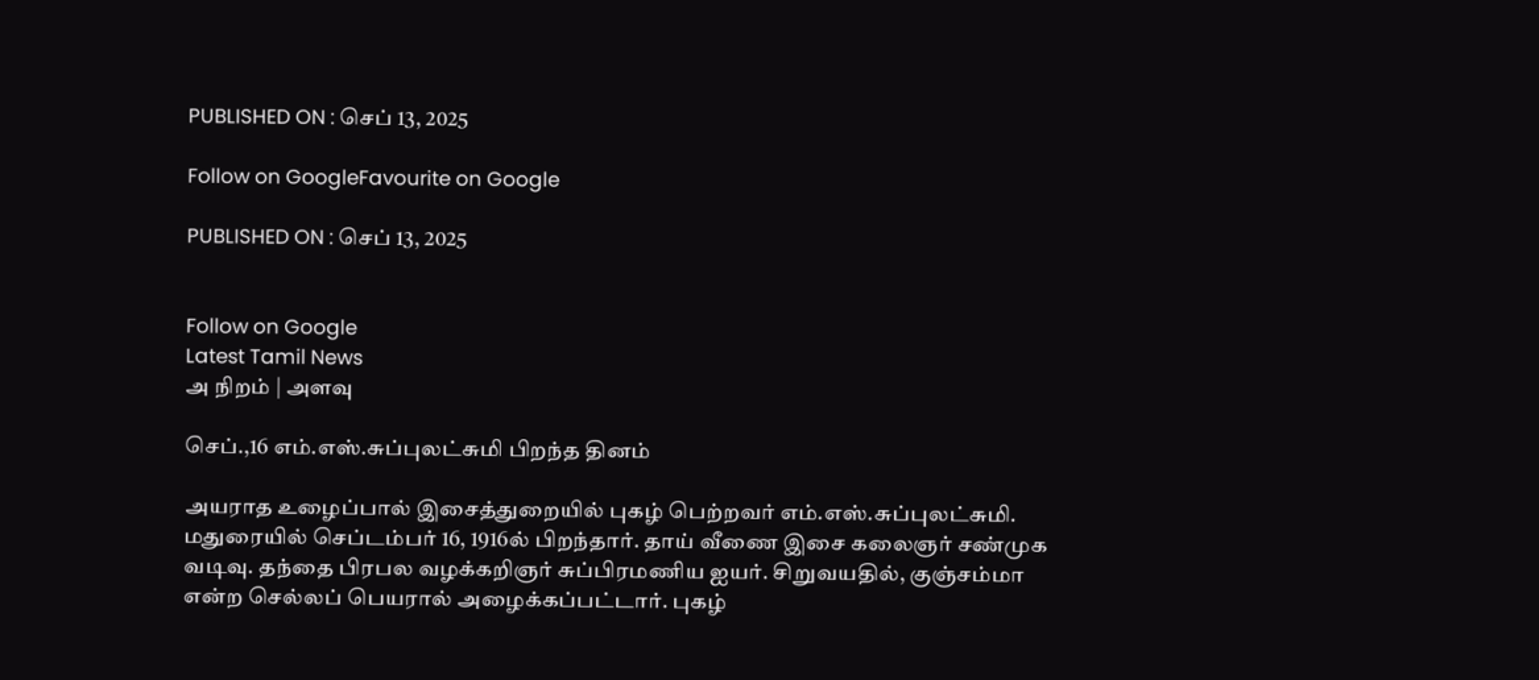PUBLISHED ON : செப் 13, 2025

Follow on GoogleFavourite on Google

PUBLISHED ON : செப் 13, 2025


Follow on Google
Latest Tamil News
அ நிறம் | அளவு

செப்.,16 எம்.எஸ்.சுப்புலட்சுமி பிறந்த தினம்

அயராத உழைப்பால் இசைத்துறையில் புகழ் பெற்றவர் எம்.எஸ்.சுப்புலட்சுமி. மதுரையில் செப்டம்பர் 16, 1916ல் பிறந்தார். தாய் வீணை இசை கலைஞர் சண்முக வடிவு. தந்தை பிரபல வழக்கறிஞர் சுப்பிரமணிய ஐயர். சிறுவயதில், குஞ்சம்மா என்ற செல்லப் பெயரால் அழைக்கப்பட்டார். புகழ்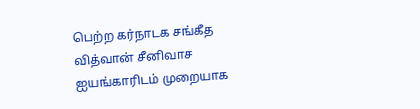பெற்ற கர்நாடக சங்கீத வித்வான் சீனிவாச ஐயங்காரிடம் முறையாக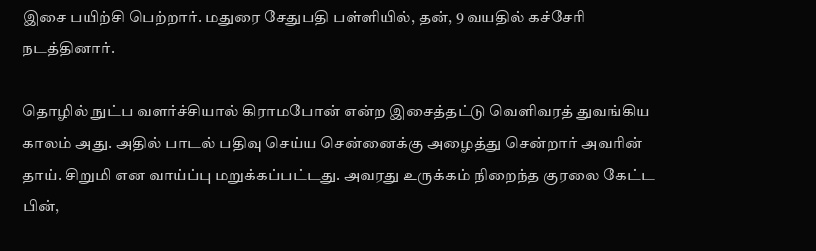இசை பயிற்சி பெற்றார். மதுரை சேதுபதி பள்ளியில், தன், 9 வயதில் கச்சேரி நடத்தினார்.

தொழில் நுட்ப வளர்ச்சியால் கிராமபோன் என்ற இசைத்தட்டு வெளிவரத் துவங்கிய காலம் அது. அதில் பாடல் பதிவு செய்ய சென்னைக்கு அழைத்து சென்றார் அவரின் தாய். சிறுமி என வாய்ப்பு மறுக்கப்பட்டது. அவரது உருக்கம் நிறைந்த குரலை கேட்ட பின்,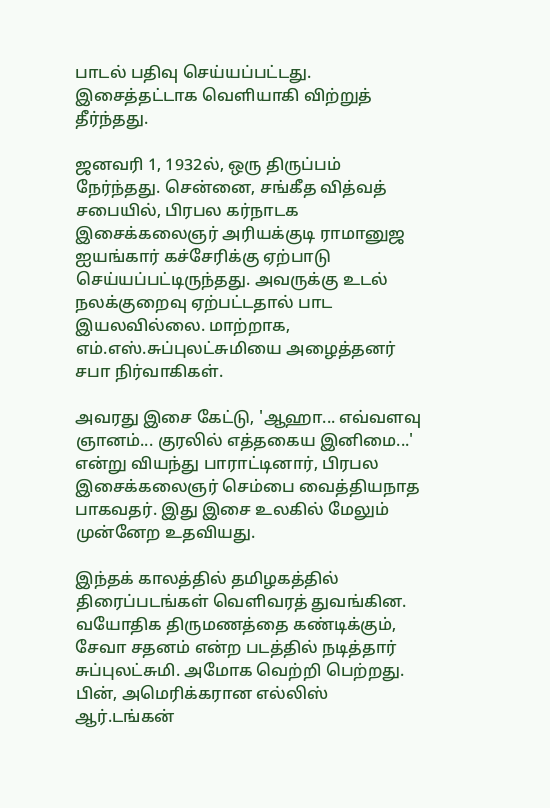பாடல் பதிவு செய்யப்பட்டது. இசைத்தட்டாக வெளியாகி விற்றுத் தீர்ந்தது.

ஜனவரி 1, 1932ல், ஒரு திருப்பம் நேர்ந்தது. சென்னை, சங்கீத வித்வத் சபையில், பிரபல கர்நாடக இசைக்கலைஞர் அரியக்குடி ராமானுஜ ஐயங்கார் கச்சேரிக்கு ஏற்பாடு செய்யப்பட்டிருந்தது. அவருக்கு உடல் நலக்குறைவு ஏற்பட்டதால் பாட இயலவில்லை. மாற்றாக, எம்.எஸ்.சுப்புலட்சுமியை அழைத்தனர் சபா நிர்வாகிகள்.

அவரது இசை கேட்டு, 'ஆஹா... எவ்வளவு ஞானம்... குரலில் எத்தகைய இனிமை...' என்று வியந்து பாராட்டினார், பிரபல இசைக்கலைஞர் செம்பை வைத்தியநாத பாகவதர். இது இசை உலகில் மேலும் முன்னேற உதவியது.

இந்தக் காலத்தில் தமிழகத்தில் திரைப்படங்கள் வெளிவரத் துவங்கின. வயோதிக திருமணத்தை கண்டிக்கும், சேவா சதனம் என்ற படத்தில் நடித்தார் சுப்புலட்சுமி. அமோக வெற்றி பெற்றது. பின், அமெரிக்கரான எல்லிஸ் ஆர்.டங்கன்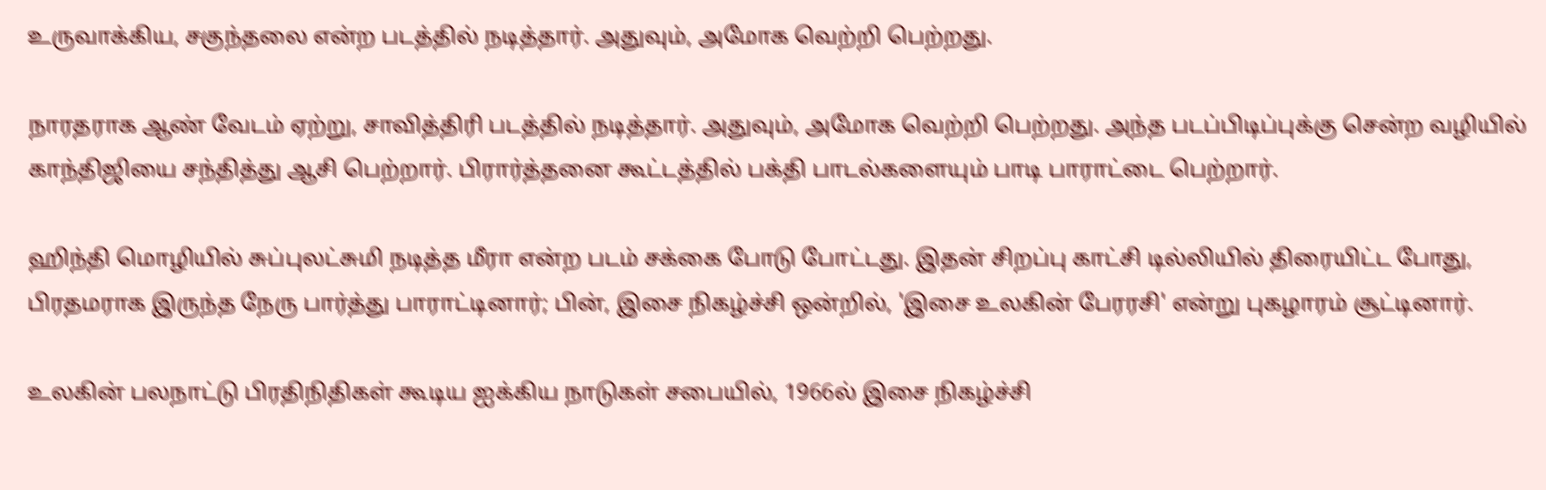உருவாக்கிய, சகுந்தலை என்ற படத்தில் நடித்தார். அதுவும், அமோக வெற்றி பெற்றது.

நாரதராக ஆண் வேடம் ஏற்று, சாவித்திரி படத்தில் நடித்தார். அதுவும், அமோக வெற்றி பெற்றது. அந்த படப்பிடிப்புக்கு சென்ற வழியில் காந்திஜியை சந்தித்து ஆசி பெற்றார். பிரார்த்தனை கூட்டத்தில் பக்தி பாடல்களையும் பாடி பாராட்டை பெற்றார்.

ஹிந்தி மொழியில் சுப்புலட்சுமி நடித்த மீரா என்ற படம் சக்கை போடு போட்டது. இதன் சிறப்பு காட்சி டில்லியில் திரையிட்ட போது, பிரதமராக இருந்த நேரு பார்த்து பாராட்டினார்; பின், இசை நிகழ்ச்சி ஒன்றில், 'இசை உலகின் பேரரசி' என்று புகழாரம் சூட்டினார்.

உலகின் பலநாட்டு பிரதிநிதிகள் கூடிய ஐக்கிய நாடுகள் சபையில், 1966ல் இசை நிகழ்ச்சி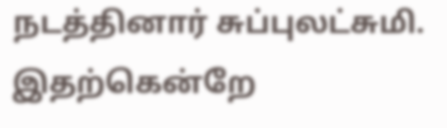நடத்தினார் சுப்புலட்சுமி. இதற்கென்றே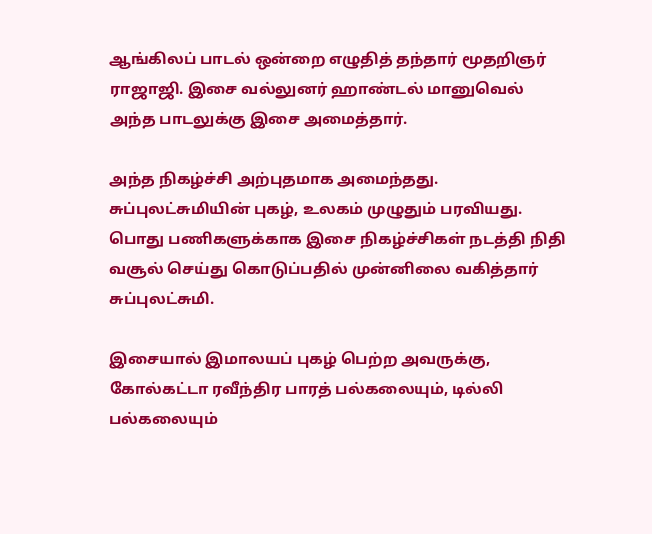ஆங்கிலப் பாடல் ஒன்றை எழுதித் தந்தார் மூதறிஞர் ராஜாஜி. இசை வல்லுனர் ஹாண்டல் மானுவெல் அந்த பாடலுக்கு இசை அமைத்தார்.

அந்த நிகழ்ச்சி அற்புதமாக அமைந்தது. சுப்புலட்சுமியின் புகழ், உலகம் முழுதும் பரவியது. பொது பணிகளுக்காக இசை நிகழ்ச்சிகள் நடத்தி நிதி வசூல் செய்து கொடுப்பதில் முன்னிலை வகித்தார் சுப்புலட்சுமி.

இசையால் இமாலயப் புகழ் பெற்ற அவருக்கு, கோல்கட்டா ரவீந்திர பாரத் பல்கலையும், டில்லி பல்கலையும்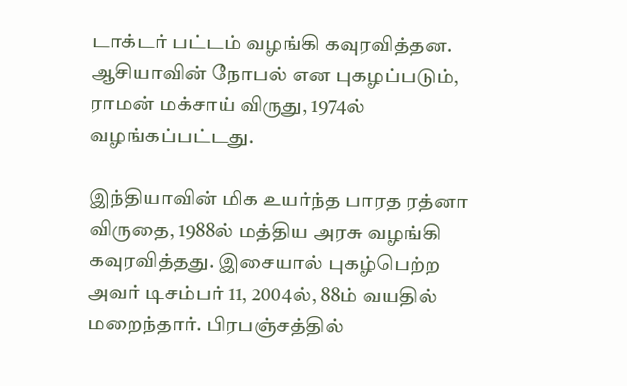டாக்டர் பட்டம் வழங்கி கவுரவித்தன. ஆசியாவின் நோபல் என புகழப்படும், ராமன் மக்சாய் விருது, 1974ல் வழங்கப்பட்டது.

இந்தியாவின் மிக உயர்ந்த பாரத ரத்னா விருதை, 1988ல் மத்திய அரசு வழங்கி கவுரவித்தது. இசையால் புகழ்பெற்ற அவர் டிசம்பர் 11, 2004ல், 88ம் வயதில் மறைந்தார். பிரபஞ்சத்தில்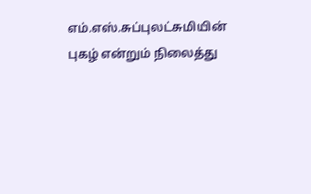எம்.எஸ்.சுப்புலட்சுமியின் புகழ் என்றும் நிலைத்து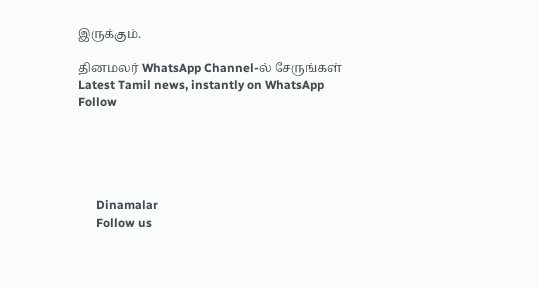இருக்கும்.

தினமலர் WhatsApp Channel-ல் சேருங்கள்
Latest Tamil news, instantly on WhatsApp
Follow





      Dinamalar
      Follow us